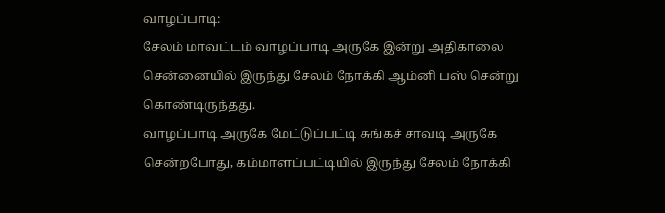வாழப்பாடி:
சேலம் மாவட்டம் வாழப்பாடி அருகே இன்று அதிகாலை சென்னையில் இருந்து சேலம் நோக்கி ஆம்னி பஸ் சென்று கொண்டிருந்தது.
வாழப்பாடி அருகே மேட்டுப்பட்டி சுங்கச் சாவடி அருகே சென்றபோது, கம்மாளப்பட்டியில் இருந்து சேலம் நோக்கி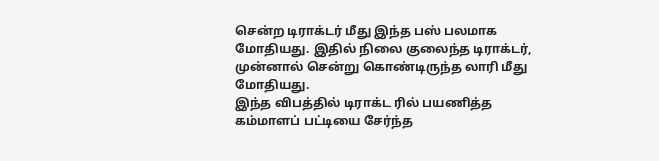சென்ற டிராக்டர் மீது இந்த பஸ் பலமாக மோதியது. இதில் நிலை குலைந்த டிராக்டர், முன்னால் சென்று கொண்டிருந்த லாரி மீது மோதியது.
இந்த விபத்தில் டிராக்ட ரில் பயணித்த கம்மாளப் பட்டியை சேர்ந்த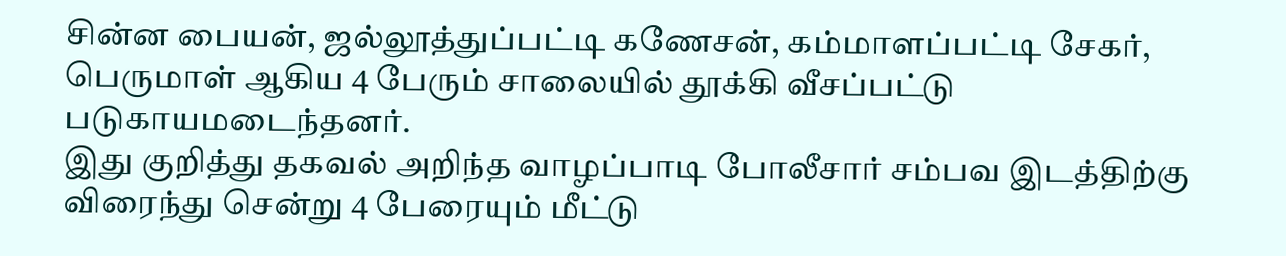சின்ன பையன், ஜல்லூத்துப்பட்டி கணேசன், கம்மாளப்பட்டி சேகர், பெருமாள் ஆகிய 4 பேரும் சாலையில் தூக்கி வீசப்பட்டு படுகாயமடைந்தனர்.
இது குறித்து தகவல் அறிந்த வாழப்பாடி போலீசார் சம்பவ இடத்திற்கு விரைந்து சென்று 4 பேரையும் மீட்டு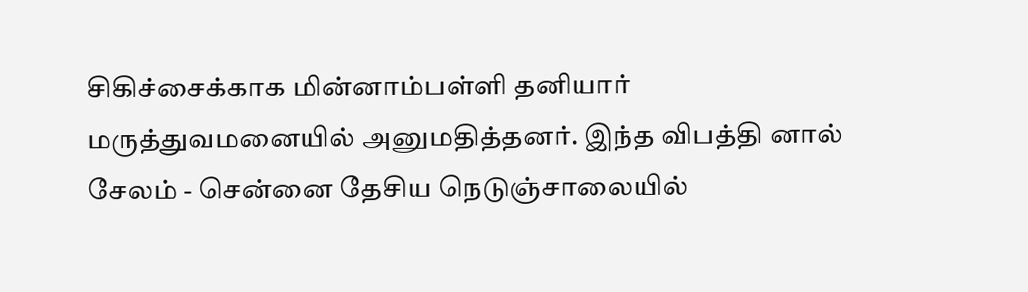சிகிச்சைக்காக மின்னாம்பள்ளி தனியார் மருத்துவமனையில் அனுமதித்தனர். இந்த விபத்தி னால் சேலம் - சென்னை தேசிய நெடுஞ்சாலையில்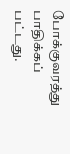போக்குவரத்து பாதிக்கப் பட்டது.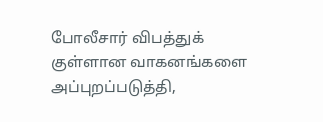போலீசார் விபத்துக் குள்ளான வாகனங்களை அப்புறப்படுத்தி,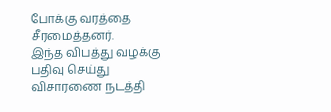போக்கு வரத்தை சீரமைத்தனர்.
இந்த விபத்து வழக்கு பதிவு செய்து விசாரணை நடத்தி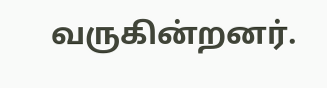வருகின்றனர்.